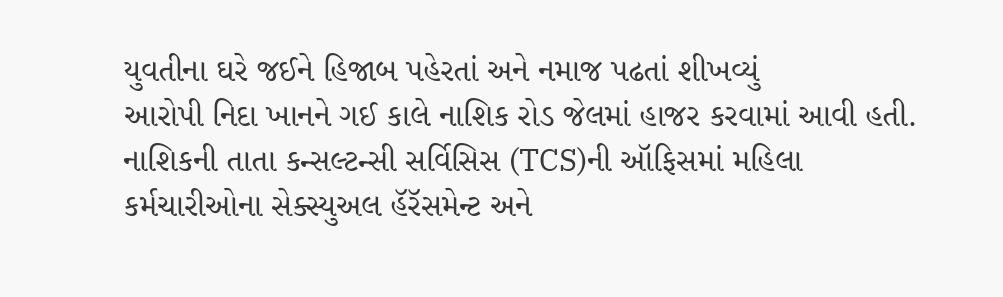યુવતીના ઘરે જઈને હિજાબ પહેરતાં અને નમાજ પઢતાં શીખવ્યું
આરોપી નિદા ખાનને ગઈ કાલે નાશિક રોડ જેલમાં હાજર કરવામાં આવી હતી.
નાશિકની તાતા કન્સલ્ટન્સી સર્વિસિસ (TCS)ની ઑફિસમાં મહિલા કર્મચારીઓના સેક્સ્યુઅલ હૅરૅસમેન્ટ અને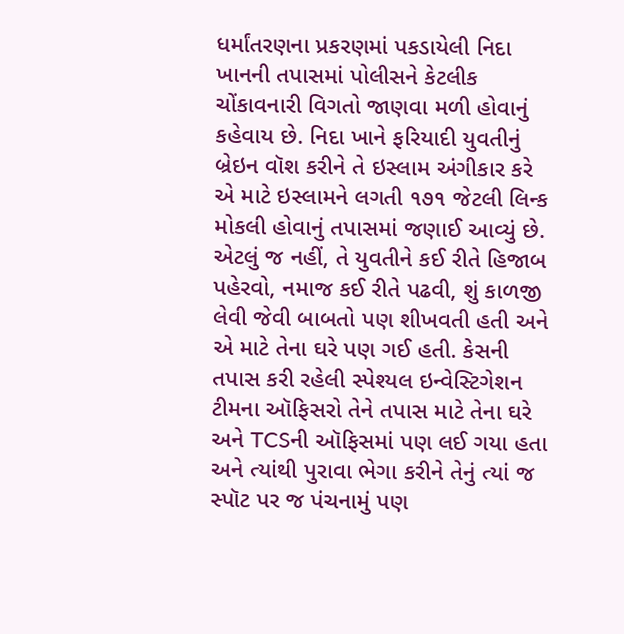ધર્માંતરણના પ્રકરણમાં પકડાયેલી નિદા ખાનની તપાસમાં પોલીસને કેટલીક ચોંકાવનારી વિગતો જાણવા મળી હોવાનું કહેવાય છે. નિદા ખાને ફરિયાદી યુવતીનું બ્રેઇન વૉશ કરીને તે ઇસ્લામ અંગીકાર કરે એ માટે ઇસ્લામને લગતી ૧૭૧ જેટલી લિન્ક મોકલી હોવાનું તપાસમાં જણાઈ આવ્યું છે. એટલું જ નહીં, તે યુવતીને કઈ રીતે હિજાબ પહેરવો, નમાજ કઈ રીતે પઢવી, શું કાળજી લેવી જેવી બાબતો પણ શીખવતી હતી અને એ માટે તેના ઘરે પણ ગઈ હતી. કેસની તપાસ કરી રહેલી સ્પેશ્યલ ઇન્વેસ્ટિગેશન ટીમના ઑફિસરો તેને તપાસ માટે તેના ઘરે અને TCSની ઑફિસમાં પણ લઈ ગયા હતા અને ત્યાંથી પુરાવા ભેગા કરીને તેનું ત્યાં જ સ્પૉટ પર જ પંચનામું પણ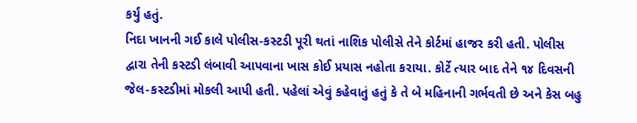કર્યું હતું.
નિદા ખાનની ગઈ કાલે પોલીસ-કસ્ટડી પૂરી થતાં નાશિક પોલીસે તેને કોર્ટમાં હાજર કરી હતી. પોલીસ દ્વારા તેની કસ્ટડી લંબાવી આપવાના ખાસ કોઈ પ્રયાસ નહોતા કરાયા. કોર્ટે ત્યાર બાદ તેને ૧૪ દિવસની જેલ-કસ્ટડીમાં મોકલી આપી હતી. પહેલાં એવું કહેવાતું હતું કે તે બે મહિનાની ગર્ભવતી છે અને કેસ બહુ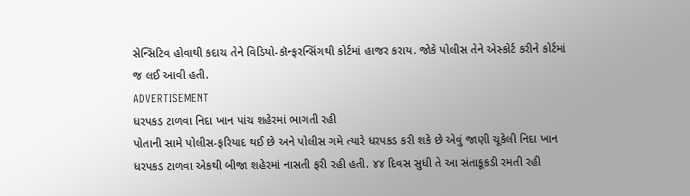સેન્સિટિવ હોવાથી કદાચ તેને વિડિયો-કૉન્ફરન્સિંગથી કોર્ટમાં હાજર કરાય. જોકે પોલીસ તેને એસ્કોર્ટ કરીને કોર્ટમાં જ લઈ આવી હતી.
ADVERTISEMENT
ધરપકડ ટાળવા નિદા ખાન પાંચ શહેરમાં ભાગતી રહી
પોતાની સામે પોલીસ-ફરિયાદ થઈ છે અને પોલીસ ગમે ત્યારે ધરપકડ કરી શકે છે એવું જાણી ચૂકેલી નિદા ખાન ધરપકડ ટાળવા એકથી બીજા શહેરમાં નાસતી ફરી રહી હતી. ૪૪ દિવસ સુધી તે આ સંતાકૂકડી રમતી રહી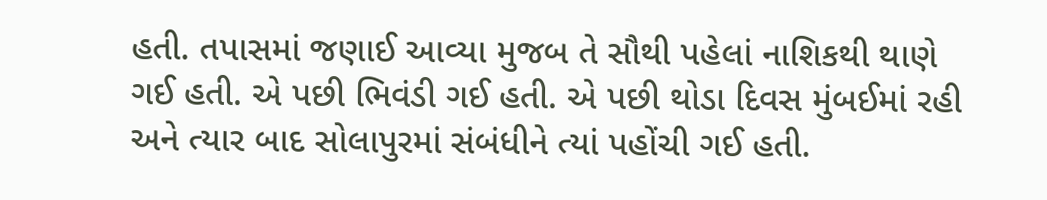હતી. તપાસમાં જણાઈ આવ્યા મુજબ તે સૌથી પહેલાં નાશિકથી થાણે ગઈ હતી. એ પછી ભિવંડી ગઈ હતી. એ પછી થોડા દિવસ મુંબઈમાં રહી અને ત્યાર બાદ સોલાપુરમાં સંબંધીને ત્યાં પહોંચી ગઈ હતી.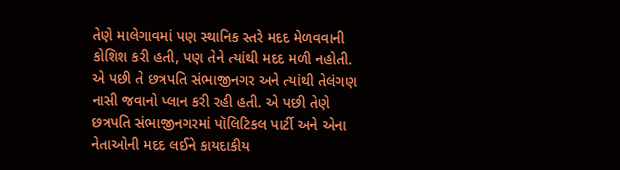તેણે માલેગાવમાં પણ સ્થાનિક સ્તરે મદદ મેળવવાની કોશિશ કરી હતી, પણ તેને ત્યાંથી મદદ મળી નહોતી. એ પછી તે છત્રપતિ સંભાજીનગર અને ત્યાંથી તેલંગણ નાસી જવાનો પ્લાન કરી રહી હતી. એ પછી તેણે છત્રપતિ સંભાજીનગરમાં પૉલિટિકલ પાર્ટી અને એના નેતાઓની મદદ લઈને કાયદાકીય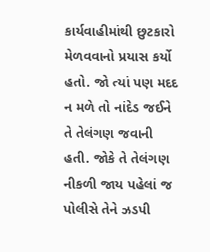કાર્યવાહીમાંથી છુટકારો મેળવવાનો પ્રયાસ કર્યો હતો. જો ત્યાં પણ મદદ ન મળે તો નાંદેડ જઈને તે તેલંગણ જવાની હતી. જોકે તે તેલંગણ નીકળી જાય પહેલાં જ પોલીસે તેને ઝડપી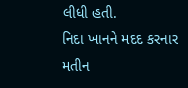લીધી હતી.
નિદા ખાનને મદદ કરનાર મતીન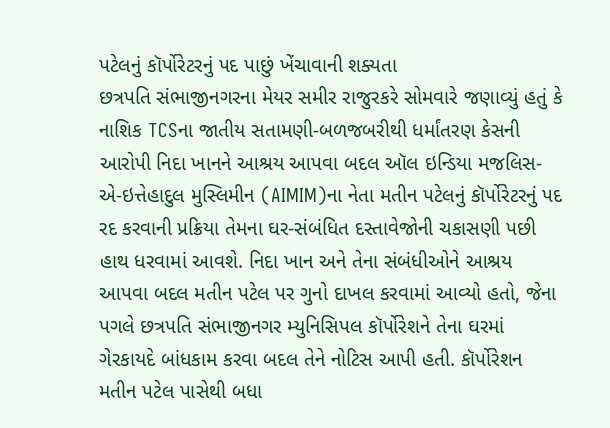પટેલનું કૉર્પોરેટરનું પદ પાછું ખેંચાવાની શક્યતા
છત્રપતિ સંભાજીનગરના મેયર સમીર રાજુરકરે સોમવારે જણાવ્યું હતું કે નાશિક TCSના જાતીય સતામણી-બળજબરીથી ધર્માંતરણ કેસની આરોપી નિદા ખાનને આશ્રય આપવા બદલ ઑલ ઇન્ડિયા મજલિસ-એ-ઇત્તેહાદુલ મુસ્લિમીન (AIMIM)ના નેતા મતીન પટેલનું કૉર્પોરેટરનું પદ રદ કરવાની પ્રક્રિયા તેમના ઘર-સંબંધિત દસ્તાવેજોની ચકાસણી પછી હાથ ધરવામાં આવશે. નિદા ખાન અને તેના સંબંધીઓને આશ્રય આપવા બદલ મતીન પટેલ પર ગુનો દાખલ કરવામાં આવ્યો હતો, જેના પગલે છત્રપતિ સંભાજીનગર મ્યુનિસિપલ કૉર્પોરેશને તેના ઘરમાં ગેરકાયદે બાંધકામ કરવા બદલ તેને નોટિસ આપી હતી. કૉર્પોરેશન મતીન પટેલ પાસેથી બધા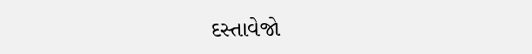દસ્તાવેજો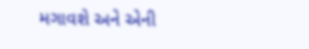મગાવશે અને એની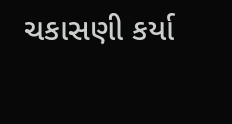ચકાસણી કર્યા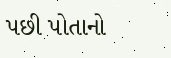પછી પોતાનો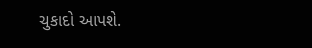ચુકાદો આપશે.